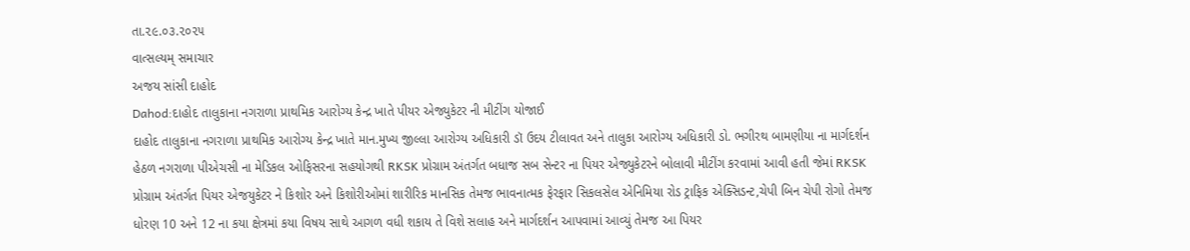તા.૨૯.૦૩.૨૦૨૫
વાત્સલ્યમ્ સમાચાર
અજય સાંસી દાહોદ
Dahod:દાહોદ તાલુકાના નગરાળા પ્રાથમિક આરોગ્ય કેન્દ્ર ખાતે પીયર એજ્યુકેટર ની મીટીંગ યોજાઈ
દાહોદ તાલુકાના નગરાળા પ્રાથમિક આરોગ્ય કેન્દ્ર ખાતે માન.મુખ્ય જીલ્લા આરોગ્ય અધિકારી ડૉ ઉદય ટીલાવત અને તાલુકા આરોગ્ય અધિકારી ડો. ભગીરથ બામણીયા ના માર્ગદર્શન હેઠળ નગરાળા પીએચસી ના મેડિકલ ઓફિસરના સહયોગથી RKSK પ્રોગ્રામ અંતર્ગત બધાજ સબ સેન્ટર ના પિયર એજ્યુકેટરને બોલાવી મીટીંગ કરવામાં આવી હતી જેમાં RKSK પ્રોગ્રામ અંતર્ગત પિયર એજયુકેટર ને કિશોર અને કિશોરીઓમાં શારીરિક માનસિક તેમજ ભાવનાત્મક ફેરફાર સિકલસેલ એનિમિયા રોડ ટ્રાફિક એક્સિડન્ટ,ચેપી બિન ચેપી રોગો તેમજ ધોરણ 10 અને 12 ના કયા ક્ષેત્રમાં કયા વિષય સાથે આગળ વધી શકાય તે વિશે સલાહ અને માર્ગદર્શન આપવામાં આવ્યું તેમજ આ પિયર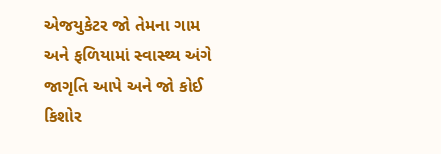એજયુકેટર જો તેમના ગામ અને ફળિયામાં સ્વાસ્થ્ય અંગે જાગૃતિ આપે અને જો કોઈ કિશોર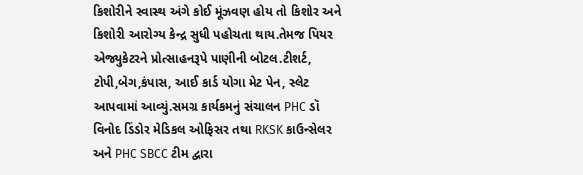કિશોરીને સ્વાસ્થ અંગે કોઈ મૂંઝવણ હોય તો કિશોર અને કિશોરી આરોગ્ય કેન્દ્ર સુધી પહોચતા થાય.તેમજ પિયર એજ્યુકેટરને પ્રોત્સાહનરૂપે પાણીની બોટલ.ટીશર્ટ, ટોપી,બેગ,કંપાસ, આઈ કાર્ડ યોગા મેટ પેન, સ્લેટ આપવામાં આવ્યું.સમગ્ર કાર્યકમનું સંચાલન PHC ડૉ વિનોદ ડિંડોર મેડિકલ ઓફિસર તથા RKSK કાઉન્સેલર અને PHC SBCC ટીમ દ્વારા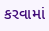કરવામાં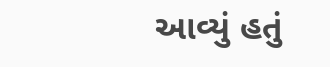આવ્યું હતું